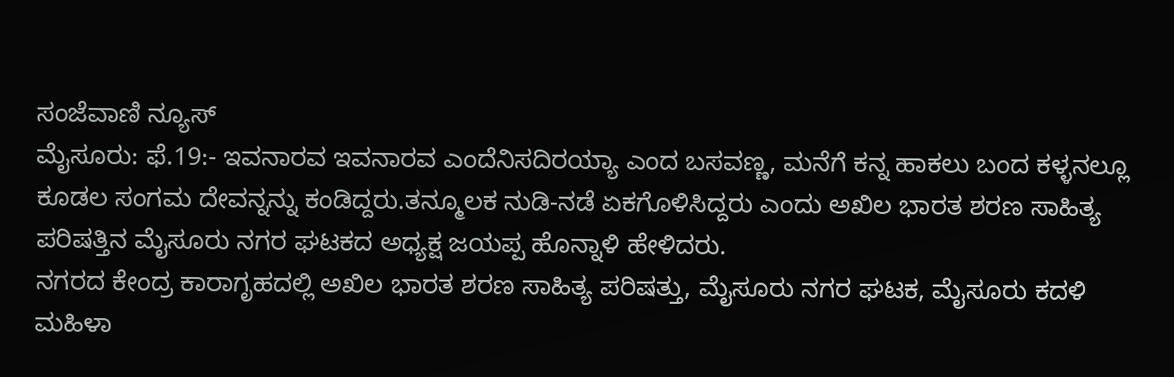ಸಂಜೆವಾಣಿ ನ್ಯೂಸ್
ಮೈಸೂರು: ಫೆ.19:- ಇವನಾರವ ಇವನಾರವ ಎಂದೆನಿಸದಿರಯ್ಯಾ ಎಂದ ಬಸವಣ್ಣ, ಮನೆಗೆ ಕನ್ನ ಹಾಕಲು ಬಂದ ಕಳ್ಳನಲ್ಲೂ ಕೂಡಲ ಸಂಗಮ ದೇವನ್ನನ್ನು ಕಂಡಿದ್ದರು.ತನ್ಮೂಲಕ ನುಡಿ-ನಡೆ ಏಕಗೊಳಿಸಿದ್ದರು ಎಂದು ಅಖಿಲ ಭಾರತ ಶರಣ ಸಾಹಿತ್ಯ ಪರಿಷತ್ತಿನ ಮೈಸೂರು ನಗರ ಘಟಕದ ಅಧ್ಯಕ್ಷ ಜಯಪ್ಪ ಹೊನ್ನಾಳಿ ಹೇಳಿದರು.
ನಗರದ ಕೇಂದ್ರ ಕಾರಾಗೃಹದಲ್ಲಿ ಅಖಿಲ ಭಾರತ ಶರಣ ಸಾಹಿತ್ಯ ಪರಿಷತ್ತು, ಮೈಸೂರು ನಗರ ಘಟಕ, ಮೈಸೂರು ಕದಳಿ ಮಹಿಳಾ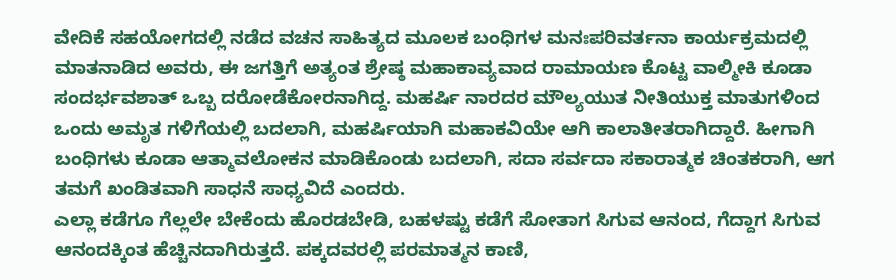ವೇದಿಕೆ ಸಹಯೋಗದಲ್ಲಿ ನಡೆದ ವಚನ ಸಾಹಿತ್ಯದ ಮೂಲಕ ಬಂಧಿಗಳ ಮನಃಪರಿವರ್ತನಾ ಕಾರ್ಯಕ್ರಮದಲ್ಲಿ ಮಾತನಾಡಿದ ಅವರು, ಈ ಜಗತ್ತಿಗೆ ಅತ್ಯಂತ ಶ್ರೇಷ್ಠ ಮಹಾಕಾವ್ಯವಾದ ರಾಮಾಯಣ ಕೊಟ್ಟ ವಾಲ್ಮೀಕಿ ಕೂಡಾ ಸಂದರ್ಭವಶಾತ್ ಒಬ್ಬ ದರೋಡೆಕೋರನಾಗಿದ್ದ. ಮಹರ್ಷಿ ನಾರದರ ಮೌಲ್ಯಯುತ ನೀತಿಯುಕ್ತ ಮಾತುಗಳಿಂದ ಒಂದು ಅಮೃತ ಗಳಿಗೆಯಲ್ಲಿ ಬದಲಾಗಿ, ಮಹರ್ಷಿಯಾಗಿ ಮಹಾಕವಿಯೇ ಆಗಿ ಕಾಲಾತೀತರಾಗಿದ್ದಾರೆ. ಹೀಗಾಗಿ ಬಂಧಿಗಳು ಕೂಡಾ ಆತ್ಮಾವಲೋಕನ ಮಾಡಿಕೊಂಡು ಬದಲಾಗಿ, ಸದಾ ಸರ್ವದಾ ಸಕಾರಾತ್ಮಕ ಚಿಂತಕರಾಗಿ, ಆಗ ತಮಗೆ ಖಂಡಿತವಾಗಿ ಸಾಧನೆ ಸಾಧ್ಯವಿದೆ ಎಂದರು.
ಎಲ್ಲಾ ಕಡೆಗೂ ಗೆಲ್ಲಲೇ ಬೇಕೆಂದು ಹೊರಡಬೇಡಿ, ಬಹಳಷ್ಟು ಕಡೆಗೆ ಸೋತಾಗ ಸಿಗುವ ಆನಂದ, ಗೆದ್ದಾಗ ಸಿಗುವ ಆನಂದಕ್ಕಿಂತ ಹೆಚ್ಚಿನದಾಗಿರುತ್ತದೆ. ಪಕ್ಕದವರಲ್ಲಿ ಪರಮಾತ್ಮನ ಕಾಣಿ,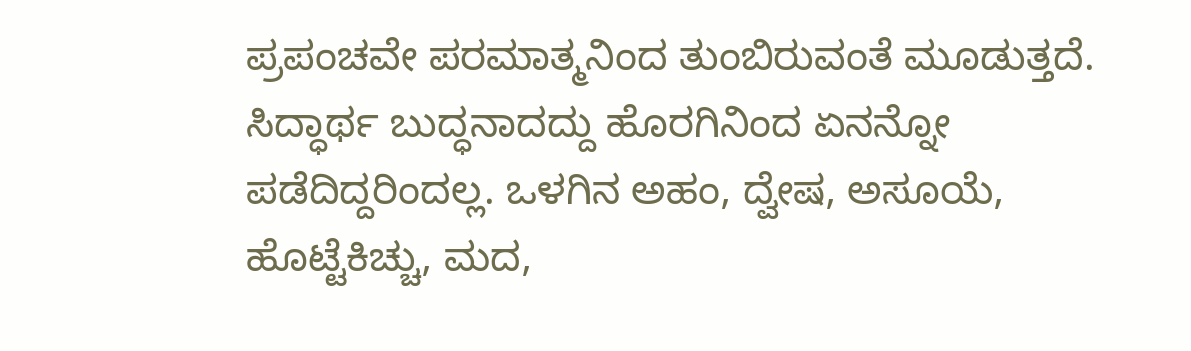ಪ್ರಪಂಚವೇ ಪರಮಾತ್ಮನಿಂದ ತುಂಬಿರುವಂತೆ ಮೂಡುತ್ತದೆ. ಸಿದ್ಧಾರ್ಥ ಬುದ್ಧನಾದದ್ದು ಹೊರಗಿನಿಂದ ಏನನ್ನೋ ಪಡೆದಿದ್ದರಿಂದಲ್ಲ. ಒಳಗಿನ ಅಹಂ, ದ್ವೇಷ, ಅಸೂಯೆ, ಹೊಟ್ಟೆಕಿಚ್ಚು, ಮದ,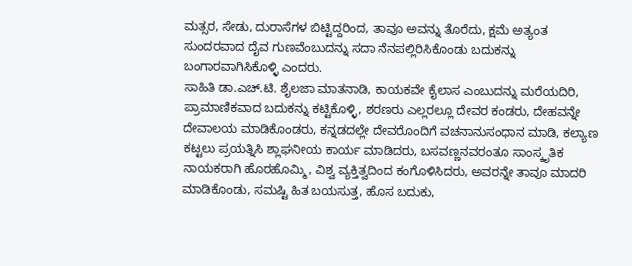ಮತ್ಸರ, ಸೇಡು, ದುರಾಸೆಗಳ ಬಿಟ್ಟಿದ್ದರಿಂದ, ತಾವೂ ಅವನ್ನು ತೊರೆದು, ಕ್ಷಮೆ ಅತ್ಯಂತ ಸುಂದರವಾದ ದೈವ ಗುಣವೆಂಬುದನ್ನು ಸದಾ ನೆನಪಲ್ಲಿರಿಸಿಕೊಂಡು ಬದುಕನ್ನು ಬಂಗಾರವಾಗಿಸಿಕೊಳ್ಳಿ ಎಂದರು.
ಸಾಹಿತಿ ಡಾ.ಎಚ್.ಟಿ. ಶೈಲಜಾ ಮಾತನಾಡಿ, ಕಾಯಕವೇ ಕೈಲಾಸ ಎಂಬುದನ್ನು ಮರೆಯದಿರಿ, ಪ್ರಾಮಾಣಿಕವಾದ ಬದುಕನ್ನು ಕಟ್ಟಿಕೊಳ್ಳಿ, ಶರಣರು ಎಲ್ಲರಲ್ಲೂ ದೇವರ ಕಂಡರು, ದೇಹವನ್ನೇ ದೇವಾಲಯ ಮಾಡಿಕೊಂಡರು, ಕನ್ನಡದಲ್ಲೇ ದೇವರೊಂದಿಗೆ ವಚನಾನುಸಂಧಾನ ಮಾಡಿ, ಕಲ್ಯಾಣ ಕಟ್ಟಲು ಪ್ರಯತ್ನಿಸಿ ಶ್ಲಾಘನೀಯ ಕಾರ್ಯ ಮಾಡಿದರು, ಬಸವಣ್ಣನವರಂತೂ ಸಾಂಸ್ಕೃತಿಕ ನಾಯಕರಾಗಿ ಹೊರಹೊಮ್ಮಿ, ವಿಶ್ವ ವ್ಯಕ್ತಿತ್ವದಿಂದ ಕಂಗೊಳಿಸಿದರು, ಅವರನ್ನೇ ತಾವೂ ಮಾದರಿ ಮಾಡಿಕೊಂಡು, ಸಮಷ್ಟಿ ಹಿತ ಬಯಸುತ್ತ, ಹೊಸ ಬದುಕು,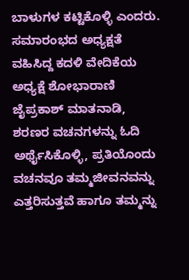ಬಾಳುಗಳ ಕಟ್ಟಿಕೊಳ್ಳಿ ಎಂದರು.
ಸಮಾರಂಭದ ಅಧ್ಯಕ್ಷತೆ ವಹಿಸಿದ್ದ ಕದಳಿ ವೇದಿಕೆಯ ಅಧ್ಯಕ್ಷೆ ಶೋಭಾರಾಣಿ ಜೈಪ್ರಕಾಶ್ ಮಾತನಾಡಿ, ಶರಣರ ವಚನಗಳನ್ನು ಓದಿ ಅರ್ಥೈಸಿಕೊಳ್ಳಿ, ಪ್ರತಿಯೊಂದು ವಚನವೂ ತಮ್ಮಜೀವನವನ್ನು ಎತ್ತರಿಸುತ್ತವೆ ಹಾಗೂ ತಮ್ಮನ್ನು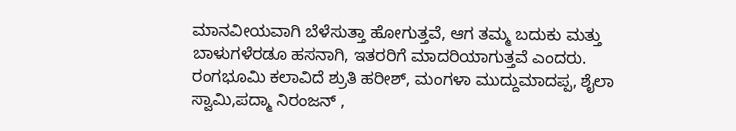ಮಾನವೀಯವಾಗಿ ಬೆಳೆಸುತ್ತಾ ಹೋಗುತ್ತವೆ, ಆಗ ತಮ್ಮ ಬದುಕು ಮತ್ತು ಬಾಳುಗಳೆರಡೂ ಹಸನಾಗಿ, ಇತರರಿಗೆ ಮಾದರಿಯಾಗುತ್ತವೆ ಎಂದರು.
ರಂಗಭೂಮಿ ಕಲಾವಿದೆ ಶ್ರುತಿ ಹರೀಶ್, ಮಂಗಳಾ ಮುದ್ದುಮಾದಪ್ಪ, ಶೈಲಾ ಸ್ವಾಮಿ,ಪದ್ಮಾ ನಿರಂಜನ್ ,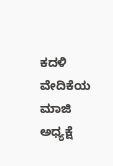ಕದಳಿ ವೇದಿಕೆಯ ಮಾಜಿ ಅಧ್ಯಕ್ಷೆ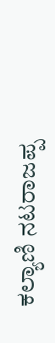ಕಲ್ಯಾಣಿ ನಟರಾಜಪ್ಪ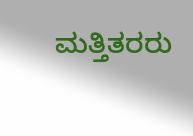ಮತ್ತಿತರರು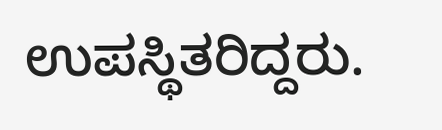ಉಪಸ್ಥಿತರಿದ್ದರು.